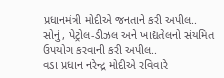પ્રધાનમંત્રી મોદીએ જનતાને કરી અપીલ..
સોનું, પેટ્રોલ-ડીઝલ અને ખાદ્યતેલનો સંયમિત ઉપયોગ કરવાની કરી અપીલ..
વડા પ્રધાન નરેન્દ્ર મોદીએ રવિવારે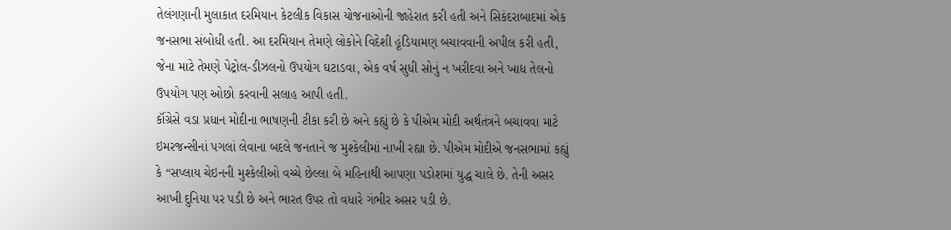તેલંગણાની મુલાકાત દરમિયાન કેટલીક વિકાસ યોજનાઓની જાહેરાત કરી હતી અને સિકંદરાબાદમાં એક જનસભા સંબોધી હતી. આ દરમિયાન તેમણે લોકોને વિદેશી હૂંડિયામણ બચાવવાની અપીલ કરી હતી, જેના માટે તેમણે પેટ્રોલ-ડીઝલનો ઉપયોગ ઘટાડવા, એક વર્ષ સુધી સોનું ન ખરીદવા અને ખાદ્ય તેલનો ઉપયોગ પણ ઓછો કરવાની સલાહ આપી હતી.
કૉંગ્રેસે વડા પ્રધાન મોદીના ભાષણની ટીકા કરી છે અને કહ્યું છે કે પીએમ મોદી અર્થતંત્રને બચાવવા માટે ઇમરજન્સીનાં પગલાં લેવાના બદલે જનતાને જ મુશ્કેલીમાં નાખી રહ્યા છે. પીએમ મોદીએ જનસભામાં કહ્યું કે “સપ્લાય ચેઇનની મુશ્કેલીઓ વચ્ચે છેલ્લા બે મહિનાથી આપણા પડોશમાં યુદ્ધ ચાલે છે. તેની અસર આખી દુનિયા પર પડી છે અને ભારત ઉપર તો વધારે ગંભીર અસર પડી છે.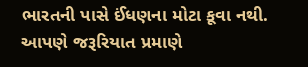ભારતની પાસે ઈંધણના મોટા કૂવા નથી. આપણે જરૂરિયાત પ્રમાણે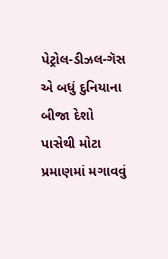પેટ્રોલ-ડીઝલ-ગૅસ એ બધું દુનિયાના બીજા દેશો પાસેથી મોટા પ્રમાણમાં મગાવવું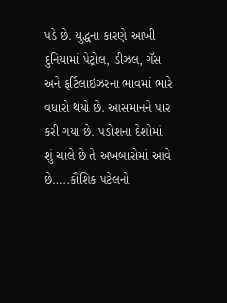પડે છે. યુદ્ધના કારણે આખી દુનિયામાં પેટ્રોલ, ડીઝલ, ગૅસ અને ફર્ટિલાઇઝરના ભાવમાં ભારે વધારો થયો છે. આસમાનને પાર કરી ગયા છે. પડોશના દેશોમાં શું ચાલે છે તે અખબારોમાં આવે છે…..કૌશિક પટેલનો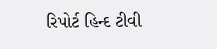રિપોર્ટ હિન્દ ટીવી